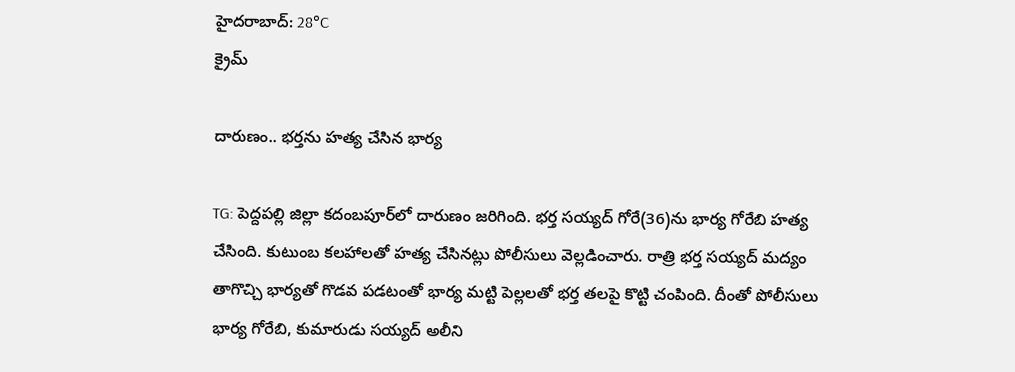హైదరాబాద్: 28°C
క్రైమ్

దారుణం.. భర్తను హత్య చేసిన భార్య

TG: పెద్దపల్లి జిల్లా కదంబపూర్‌లో దారుణం జరిగింది. భర్త సయ్యద్ గోరే(36)ను భార్య గోరేబి హత్య చేసింది. కుటుంబ కలహాలతో హత్య చేసినట్లు పోలీసులు వెల్లడించారు. రాత్రి భర్త సయ్యద్ మద్యం తాగొచ్చి భార్యతో గొడవ పడటంతో భార్య మట్టి పెల్లలతో భర్త తలపై కొట్టి చంపింది. దీంతో పోలీసులు భార్య గోరేబి, కుమారుడు సయ్యద్ అలీని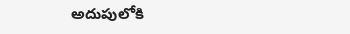అదుపులోకి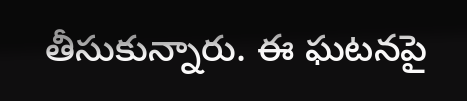తీసుకున్నారు. ఈ ఘటనపై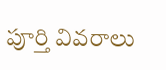పూర్తి వివరాలు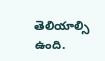తెలియాల్సి ఉంది.